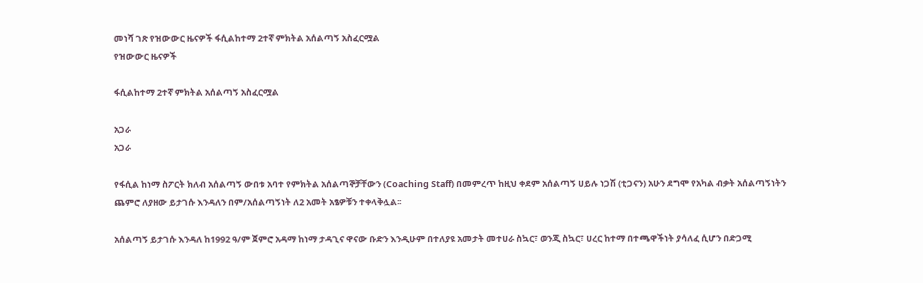መነሻ ገጽ የዝውውር ዜናዎች ፋሲልከተማ 2ተኛ ምክትል አሰልጣኝ አስፈርሟል
የዝውውር ዜናዎች

ፋሲልከተማ 2ተኛ ምክትል አሰልጣኝ አስፈርሟል

አጋራ
አጋራ

የፋሲል ከነማ ስፖርት ክለብ አሰልጣኝ ውበቱ አባተ የምክትል አሰልጣኞቻቸውን (Coaching Staff) በመምረጥ ከዚህ ቀደም አሰልጣኝ ሀይሉ ነጋሽ (ቲጋናን) አሁን ደግሞ የአካል ብቃት አሰልጣኝነትን ጨምሮ ለያዘው ይታገሱ እንዳለን በም/አሰልጣኝነት ለ2 አመት አፄዎቹን ተቀላቅሏል፡፡

አሰልጣኝ ይታገሱ እንዳለ ከ1992 ዓ/ም ጀምሮ አዳማ ከነማ ታዳጊና ዋናው ቡድን እንዲሁም በተለያዩ አመታት መተሀራ ስኳር፣ ወንጂ ስኳር፣ ሀረር ከተማ በተጫዋችነት ያሳለፈ ሲሆን በድጋሚ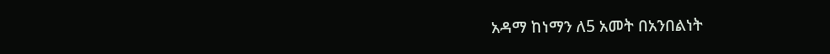አዳማ ከነማን ለ5 አመት በአንበልነት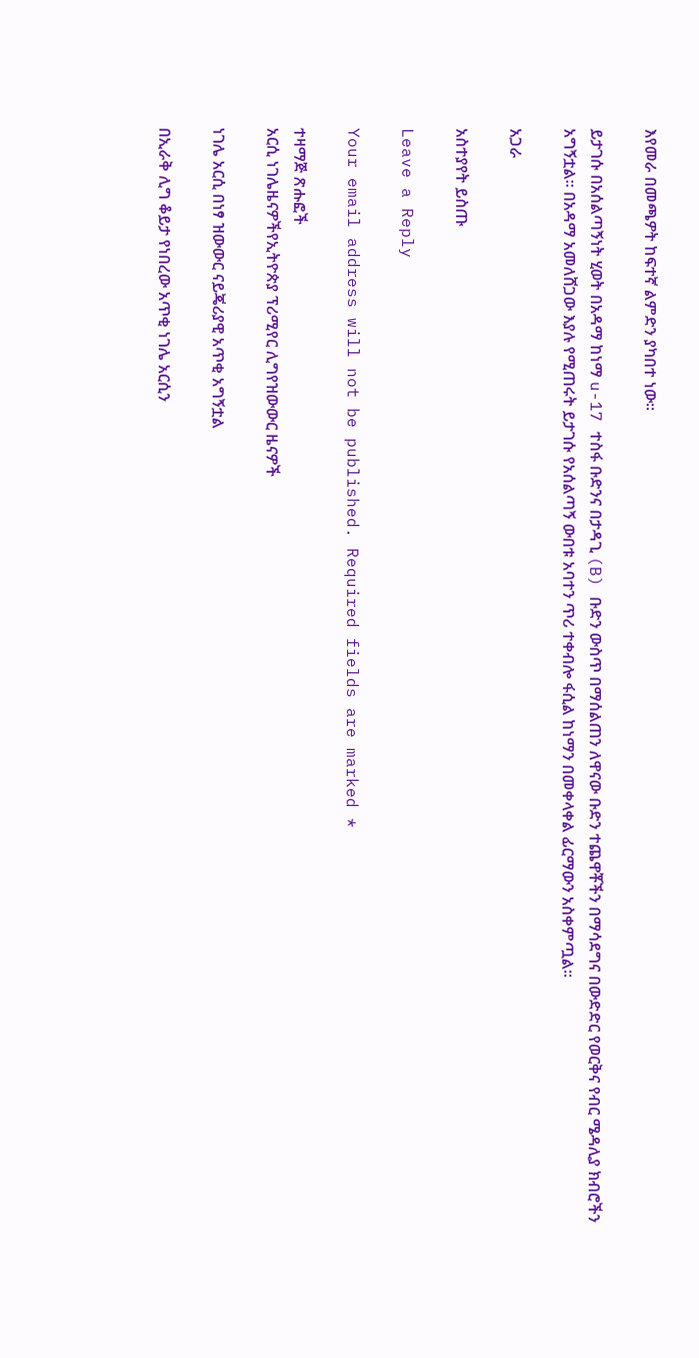እየመራ በመጫዎት ከፍተኛ ልምድን ያካበተ ነው።

ይታገሱ በአሰልጣኝነት ሂወት በአዳማ ከነማ u-17 ተስፋ ቡድንና በታዳጊ (B) ቡድን ውስጥ በማሰልጠን ለዋናው ቡድን ተጨዋቾችን በማሳደግና በውድድር የወርቅና የብር ሜዳሊያ ክብሮችን አግኝቷል። በአዳማ አመለሸጋው እያሉ የሚጠሩት ይታገሱ የአሰልጣኝ ውበቱ አባተን ጥሪ ተቀብሎ ፋሲል ከነማን በመቀላቀል ፊርማውን አስቀምጧል።

አጋራ

አስተያየት ይስጡ

Leave a Reply

Your email address will not be published. Required fields are marked *

ተዛማጅ ጽሑፎች
አርሲ ነገሌዜናዎችየኢትዮጵያ ፕሪሚየር ሊግየዝውውር ዜናዎች

ነገሌ አርሲ በነፃ ዝውውር ናይጄሪያዊ አጥቂ አግኝቷል

በኢራቅ ሊግ ቆይታ የነበረው አጥቂ ነገሌ አርሲን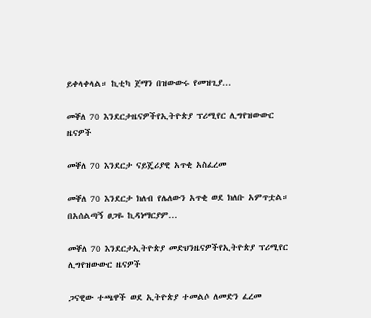ይቀላቀላል። ኪቲካ ጀማን በዝውውሩ የመዝጊያ...

መቐለ 70 እንደርታዜናዎችየኢትዮጵያ ፕሪሚየር ሊግየዝውውር ዜናዎች

መቐለ 70 እንደርታ ናይጄሪያዊ አጥቂ አስፈረመ

መቐለ 70 እንደርታ ክለብ የሌለውን አጥቂ ወደ ክለቡ አምጥቷል። በአሰልጣኝ ፀጋዬ ኪዳነማርያም...

መቐለ 70 እንደርታኢትዮጵያ መድህንዜናዎችየኢትዮጵያ ፕሪሚየር ሊግየዝውውር ዜናዎች

ጋናዊው ተጫዋች ወደ ኢትዮጵያ ተመልሶ ለመድን ፈረመ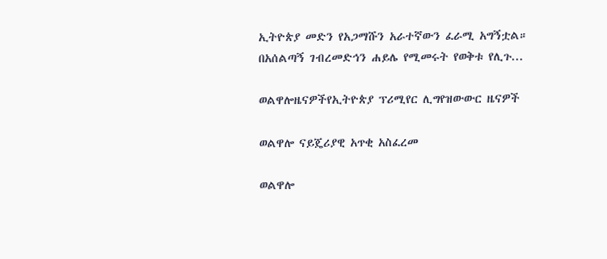ኢትዮጵያ መድን የአጋማሹን አራተኛውን ፈራሚ አግኝቷል። በአሰልጣኝ ገብረመድኅን ሐይሌ የሚመሩት የወቅቱ የሊጉ...

ወልዋሎዜናዎችየኢትዮጵያ ፕሪሚየር ሊግየዝውውር ዜናዎች

ወልዋሎ ናይጄሪያዊ አጥቂ አስፈረመ

ወልዋሎ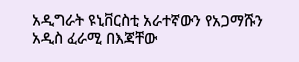አዲግራት ዩኒቨርስቲ አራተኛውን የአጋማሹን አዲስ ፈራሚ በእጃቸው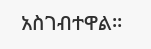አስገብተዋል።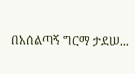በአሰልጣኝ ግርማ ታደሠ...